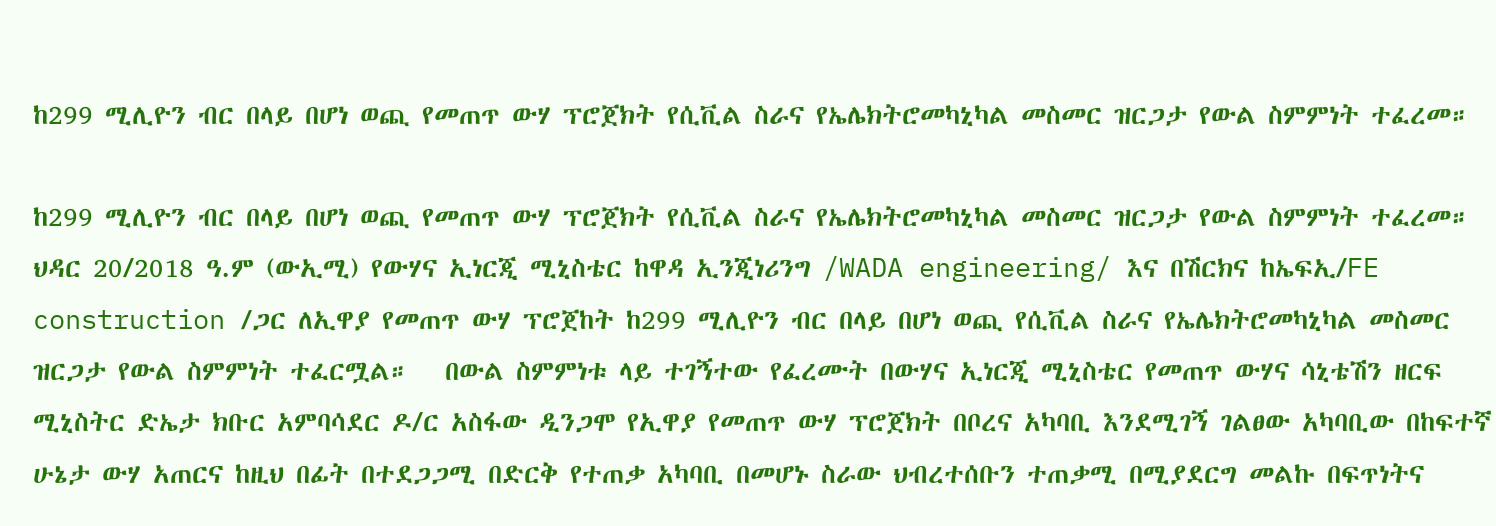ከ299 ሚሊዮን ብር በላይ በሆነ ወጪ የመጠጥ ውሃ ፕሮጀክት የሲቪል ስራና የኤሌክትሮመካኒካል መስመር ዝርጋታ የውል ስምምነት ተፈረመ።

ከ299 ሚሊዮን ብር በላይ በሆነ ወጪ የመጠጥ ውሃ ፕሮጀክት የሲቪል ስራና የኤሌክትሮመካኒካል መስመር ዝርጋታ የውል ስምምነት ተፈረመ።   ህዳር 20/2018 ዓ.ም (ውኢሚ) የውሃና ኢነርጂ ሚኒስቴር ከዋዳ ኢንጂነሪንግ /WADA engineering/ እና በሽርክና ከኤፍኢ/FE construction /ጋር ለኢዋያ የመጠጥ ውሃ ፕሮጀከት ከ299 ሚሊዮን ብር በላይ በሆነ ወጪ የሲቪል ስራና የኤሌክትሮመካኒካል መስመር ዝርጋታ የውል ስምምነት ተፈርሟል።   በውል ስምምነቱ ላይ ተገኝተው የፈረሙት በውሃና ኢነርጂ ሚኒስቴር የመጠጥ ውሃና ሳኒቴሽን ዘርፍ ሚኒስትር ድኤታ ክቡር አምባሳደር ዶ/ር አስፋው ዲንጋሞ የኢዋያ የመጠጥ ውሃ ፕሮጀክት በቦረና አካባቢ እንደሚገኝ ገልፀው አካባቢው በከፍተኛ ሁኔታ ውሃ አጠርና ከዚህ በፊት በተደጋጋሚ በድርቅ የተጠቃ አካባቢ በመሆኑ ስራው ህብረተሰቡን ተጠቃሚ በሚያደርግ መልኩ በፍጥነትና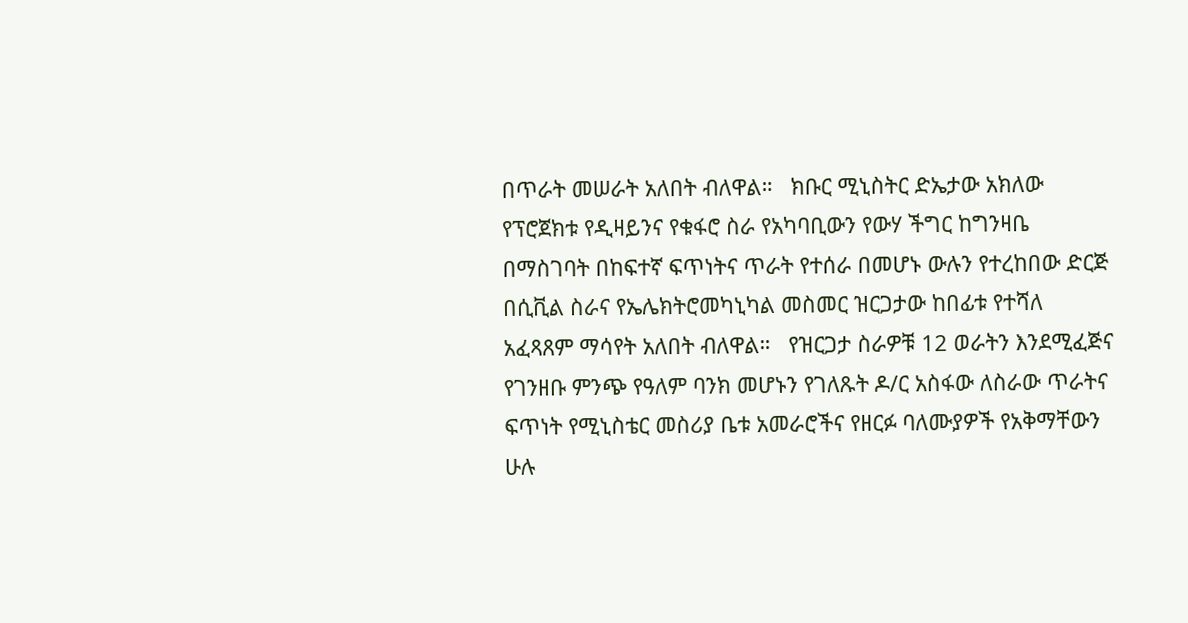በጥራት መሠራት አለበት ብለዋል።   ክቡር ሚኒስትር ድኤታው አክለው የፕሮጀክቱ የዲዛይንና የቁፋሮ ስራ የአካባቢውን የውሃ ችግር ከግንዛቤ በማስገባት በከፍተኛ ፍጥነትና ጥራት የተሰራ በመሆኑ ውሉን የተረከበው ድርጅ በሲቪል ስራና የኤሌክትሮመካኒካል መስመር ዝርጋታው ከበፊቱ የተሻለ አፈጻጸም ማሳየት አለበት ብለዋል።   የዝርጋታ ስራዎቹ 12 ወራትን እንደሚፈጅና የገንዘቡ ምንጭ የዓለም ባንክ መሆኑን የገለጹት ዶ/ር አስፋው ለስራው ጥራትና ፍጥነት የሚኒስቴር መስሪያ ቤቱ አመራሮችና የዘርፉ ባለሙያዎች የአቅማቸውን ሁሉ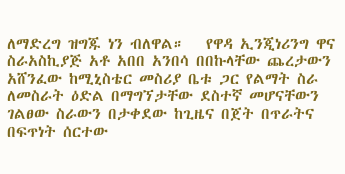ለማድረግ ዝግጁ ነን ብለዋል።   የዋዳ ኢንጂነሪንግ ዋና ስራአስኪያጅ አቶ አበበ አንበሳ በበኩላቸው ጨረታውን አሸንፈው ከሚኒስቴር መስሪያ ቤቱ ጋር የልማት ስራ ለመስራት ዕድል በማግኘታቸው ደስተኛ መሆናቸውን ገልፀው ስራውን በታቀደው ከጊዜና በጀት በጥራትና በፍጥነት ሰርተው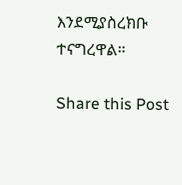እንደሚያስረክቡ ተናግረዋል።

Share this Post